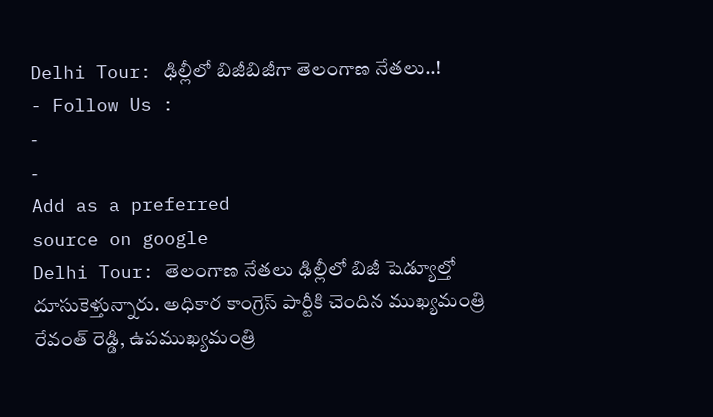Delhi Tour: ఢిల్లీలో బిజీబిజీగా తెలంగాణ నేతలు..!
- Follow Us :
-
-
Add as a preferred
source on google
Delhi Tour: తెలంగాణ నేతలు ఢిల్లీలో బిజీ షెడ్యూల్తో దూసుకెళ్తున్నారు. అధికార కాంగ్రెస్ పార్టీకి చెందిన ముఖ్యమంత్రి రేవంత్ రెడ్డి, ఉపముఖ్యమంత్రి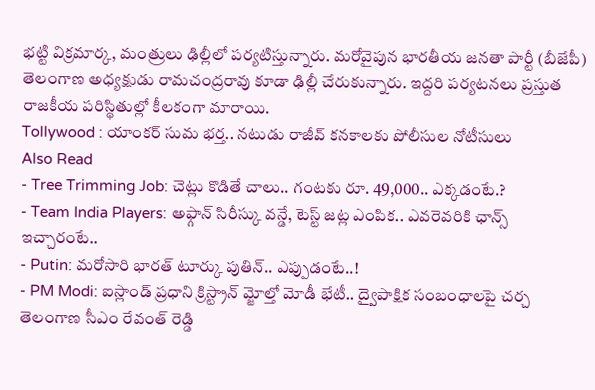భట్టి విక్రమార్క, మంత్రులు ఢిల్లీలో పర్యటిస్తున్నారు. మరోవైపున భారతీయ జనతా పార్టీ (బీజేపీ) తెలంగాణ అధ్యక్షుడు రామచంద్రరావు కూడా ఢిల్లీ చేరుకున్నారు. ఇద్దరి పర్యటనలు ప్రస్తుత రాజకీయ పరిస్థితుల్లో కీలకంగా మారాయి.
Tollywood : యాంకర్ సుమ భర్త.. నటుడు రాజీవ్ కనకాలకు పోలీసుల నోటీసులు
Also Read
- Tree Trimming Job: చెట్లు కొడితే చాలు.. గంటకు రూ. 49,000.. ఎక్కడంటే.?
- Team India Players: అఫ్గాన్ సిరీస్కు వన్డే, టెస్ట్ జట్ల ఎంపిక.. ఎవరెవరికి ఛాన్స్ ఇచ్చారంటే..
- Putin: మరోసారి భారత్ టూర్కు పుతిన్.. ఎప్పుడంటే..!
- PM Modi: ఐస్లాండ్ ప్రధాని క్రిస్ట్రాన్ మ్జోల్తో మోడీ భేటీ.. ద్వైపాక్షిక సంబంధాలపై చర్చ
తెలంగాణ సీఎం రేవంత్ రెడ్డి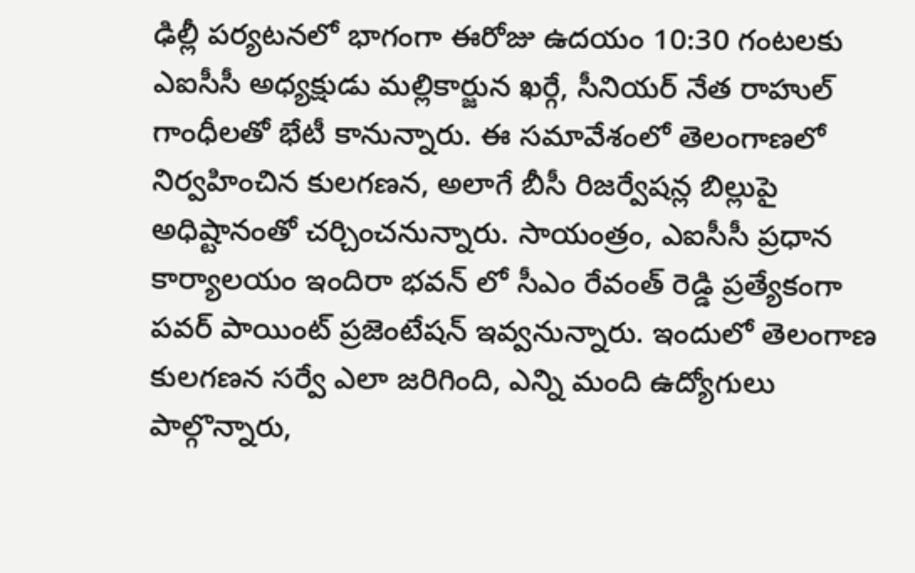ఢిల్లీ పర్యటనలో భాగంగా ఈరోజు ఉదయం 10:30 గంటలకు ఎఐసీసీ అధ్యక్షుడు మల్లికార్జున ఖర్గే, సీనియర్ నేత రాహుల్ గాంధీలతో భేటీ కానున్నారు. ఈ సమావేశంలో తెలంగాణలో నిర్వహించిన కులగణన, అలాగే బీసీ రిజర్వేషన్ల బిల్లుపై అధిష్టానంతో చర్చించనున్నారు. సాయంత్రం, ఎఐసీసీ ప్రధాన కార్యాలయం ఇందిరా భవన్ లో సీఎం రేవంత్ రెడ్డి ప్రత్యేకంగా పవర్ పాయింట్ ప్రజెంటేషన్ ఇవ్వనున్నారు. ఇందులో తెలంగాణ కులగణన సర్వే ఎలా జరిగింది, ఎన్ని మంది ఉద్యోగులు పాల్గొన్నారు,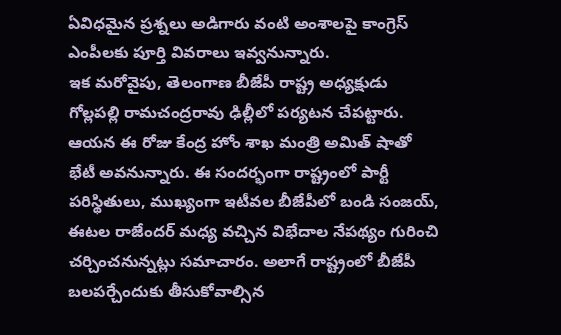ఏవిధమైన ప్రశ్నలు అడిగారు వంటి అంశాలపై కాంగ్రెస్ ఎంపీలకు పూర్తి వివరాలు ఇవ్వనున్నారు.
ఇక మరోవైపు, తెలంగాణ బీజేపీ రాష్ట్ర అధ్యక్షుడు గోల్లపల్లి రామచంద్రరావు ఢిల్లీలో పర్యటన చేపట్టారు. ఆయన ఈ రోజు కేంద్ర హోం శాఖ మంత్రి అమిత్ షాతో భేటీ అవనున్నారు. ఈ సందర్భంగా రాష్ట్రంలో పార్టీ పరిస్థితులు, ముఖ్యంగా ఇటీవల బీజేపీలో బండి సంజయ్, ఈటల రాజేందర్ మధ్య వచ్చిన విభేదాల నేపథ్యం గురించి చర్చించనున్నట్లు సమాచారం. అలాగే రాష్ట్రంలో బీజేపీ బలపర్చేందుకు తీసుకోవాల్సిన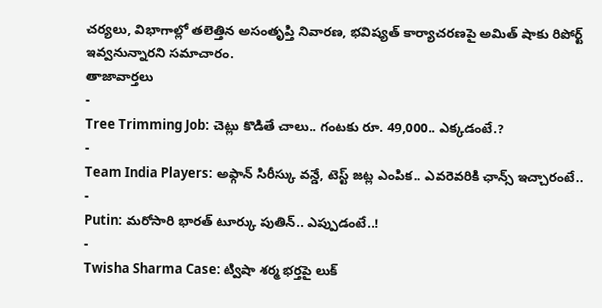చర్యలు, విభాగాల్లో తలెత్తిన అసంతృప్తి నివారణ, భవిష్యత్ కార్యాచరణపై అమిత్ షాకు రిపోర్ట్ ఇవ్వనున్నారని సమాచారం.
తాజావార్తలు
-
Tree Trimming Job: చెట్లు కొడితే చాలు.. గంటకు రూ. 49,000.. ఎక్కడంటే.?
-
Team India Players: అఫ్గాన్ సిరీస్కు వన్డే, టెస్ట్ జట్ల ఎంపిక.. ఎవరెవరికి ఛాన్స్ ఇచ్చారంటే..
-
Putin: మరోసారి భారత్ టూర్కు పుతిన్.. ఎప్పుడంటే..!
-
Twisha Sharma Case: ట్విషా శర్మ భర్తపై లుక్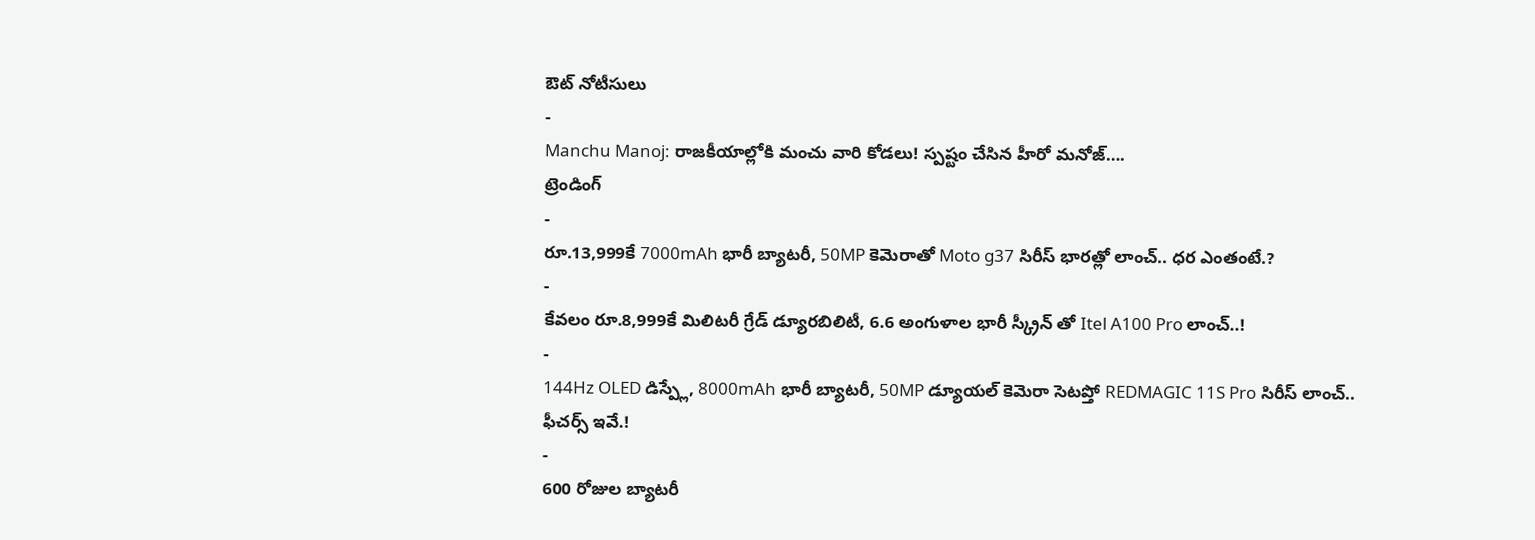ఔట్ నోటీసులు
-
Manchu Manoj: రాజకీయాల్లోకి మంచు వారి కోడలు! స్పష్టం చేసిన హీరో మనోజ్….
ట్రెండింగ్
-
రూ.13,999కే 7000mAh భారీ బ్యాటరీ, 50MP కెమెరాతో Moto g37 సిరీస్ భారత్లో లాంచ్.. ధర ఎంతంటే.?
-
కేవలం రూ.8,999కే మిలిటరీ గ్రేడ్ డ్యూరబిలిటీ, 6.6 అంగుళాల భారీ స్క్రీన్ తో Itel A100 Pro లాంచ్..!
-
144Hz OLED డిస్ప్లే, 8000mAh భారీ బ్యాటరీ, 50MP డ్యూయల్ కెమెరా సెటప్తో REDMAGIC 11S Pro సిరీస్ లాంచ్.. ఫీచర్స్ ఇవే.!
-
600 రోజుల బ్యాటరీ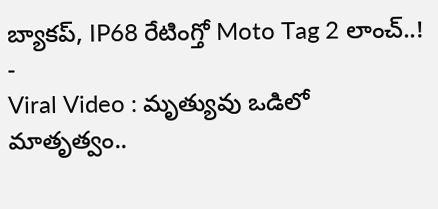బ్యాకప్, IP68 రేటింగ్తో Moto Tag 2 లాంచ్..!
-
Viral Video : మృత్యువు ఒడిలో మాతృత్వం..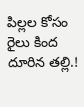పిల్లల కోసం రైలు కింద దూరిన తల్లి.!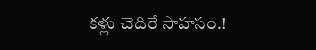కళ్లు చెదిరే సాహసం.!